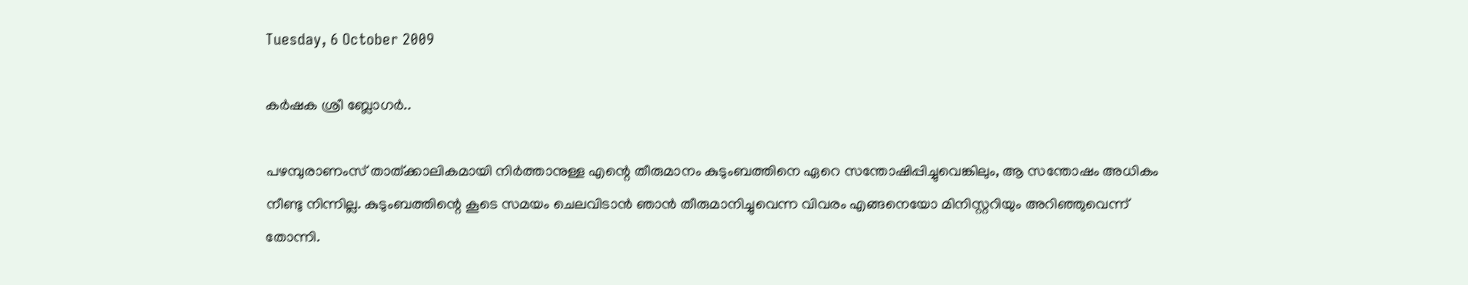Tuesday, 6 October 2009

കര്‍ഷക ശ്രീ ബ്ലോഗര്‍..

പഴമ്പുരാണംസ്‌ താത്ക്കാലികമായി നിര്‍ത്താനുള്ള എന്റെ തീരുമാനം കുടുംബത്തിനെ ഏറെ സന്തോഷിപ്പിച്ചുവെങ്കിലും, ആ സന്തോഷം അധികം നീണ്ടു നിന്നില്ല. കുടുംബത്തിന്റെ കൂടെ സമയം ചെലവിടാന്‍ ഞാന്‍ തീരുമാനിച്ചുവെന്ന വിവരം എങ്ങനെയോ മിനിസ്റ്ററിയും അറിഞ്ഞുവെന്ന് തോന്നി.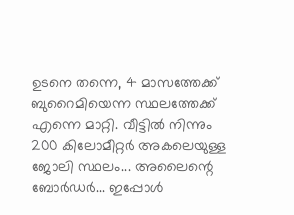ഉടനെ തന്നെ, 4 മാസത്തേക്ക്‌ ബുറൈമിയെന്ന സ്ഥലത്തേക്ക്‌ എന്നെ മാറ്റി. വീട്ടില്‍ നിന്നും 200 കിലോമീറ്റര്‍ അകലെയുള്ള ജോലി സ്ഥലം... അലൈന്റെ ബോര്‍ഡര്‍... ഇപ്പോള്‍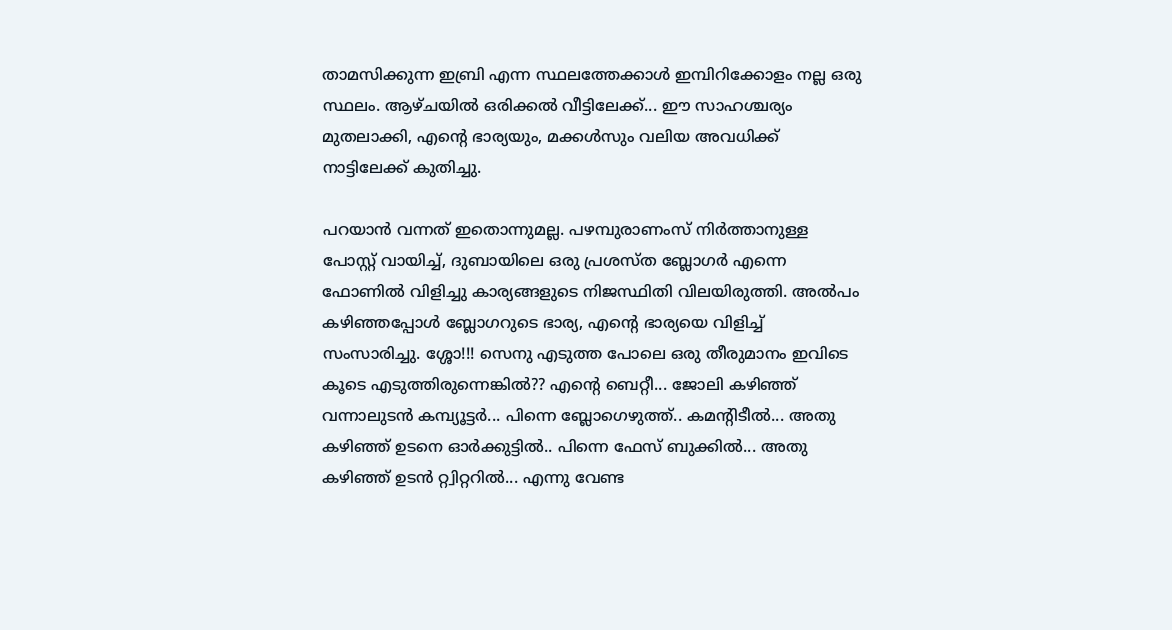താമസിക്കുന്ന ഇബ്രി എന്ന സ്ഥലത്തേക്കാള്‍ ഇമ്പിറിക്കോളം നല്ല ഒരു സ്ഥലം. ആഴ്ചയില്‍ ഒരിക്കല്‍ വീട്ടിലേക്ക്‌... ഈ സാഹശ്ചര്യം മുതലാക്കി, എന്റെ ഭാര്യയും, മക്കള്‍സും വലിയ അവധിക്ക്‌ നാട്ടിലേക്ക്‌ കുതിച്ചു.

പറയാന്‍ വന്നത്‌ ഇതൊന്നുമല്ല. പഴമ്പുരാണംസ്‌ നിര്‍ത്താനുള്ള പോസ്റ്റ്‌ വായിച്ച്‌, ദുബായിലെ ഒരു പ്രശസ്ത ബ്ലോഗര്‍ എന്നെ ഫോണില്‍ വിളിച്ചു കാര്യങ്ങളുടെ നിജസ്ഥിതി വിലയിരുത്തി. അല്‍പം കഴിഞ്ഞപ്പോള്‍ ബ്ലോഗറുടെ ഭാര്യ, എന്റെ ഭാര്യയെ വിളിച്ച്‌ സംസാരിച്ചു. ശ്ശോ!!! സെനു എടുത്ത പോലെ ഒരു തീരുമാനം ഇവിടെ കൂടെ എടുത്തിരുന്നെങ്കില്‍?? എന്റെ ബെറ്റീ... ജോലി കഴിഞ്ഞ്‌ വന്നാലുടന്‍ കമ്പ്യൂട്ടര്‍... പിന്നെ ബ്ലോഗെഴുത്ത്‌.. കമന്റിടീല്‍... അതു കഴിഞ്ഞ്‌ ഉടനെ ഓര്‍ക്കുട്ടില്‍.. പിന്നെ ഫേസ്‌ ബുക്കില്‍... അതു കഴിഞ്ഞ്‌ ഉടന്‍ റ്റ്വിറ്ററില്‍... എന്നു വേണ്ട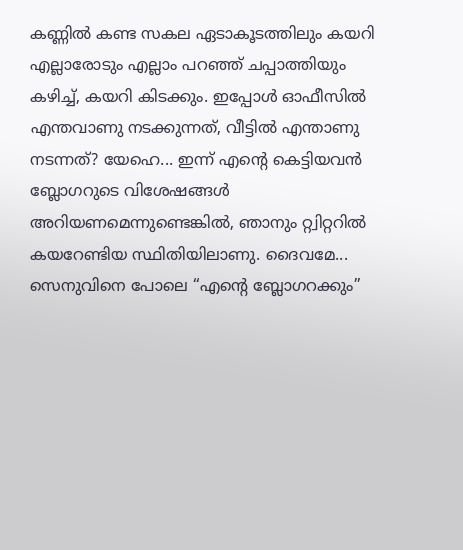കണ്ണില്‍ കണ്ട സകല ഏടാകൂടത്തിലും കയറി എല്ലാരോടും എല്ലാം പറഞ്ഞ്‌ ചപ്പാത്തിയും കഴിച്ച്‌, കയറി കിടക്കും. ഇപ്പോള്‍ ഓഫീസില്‍ എന്തവാണു നടക്കുന്നത്‌, വീട്ടില്‍ എന്താണു നടന്നത്‌? യേഹെ... ഇന്ന് എന്റെ കെട്ടിയവന്‍ ബ്ലോഗറുടെ വിശേഷങ്ങള്‍ അറിയണമെന്നുണ്ടെങ്കില്‍, ഞാനും റ്റ്വിറ്ററില്‍ കയറേണ്ടിയ സ്ഥിതിയിലാണു. ദൈവമേ... സെനുവിനെ പോലെ “എന്റെ ബ്ലോഗറക്കും”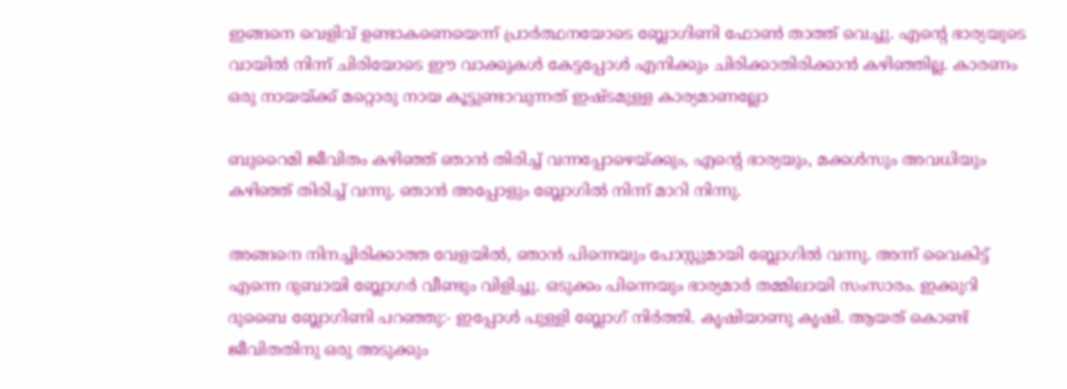ഇങ്ങനെ വെളിവ്‌ ഉണ്ടാകണെയെന്ന് പ്രാര്‍ത്ഥനയോടെ ബ്ലോഗിണി ഫോണ്‍ താത്ത്‌ വെച്ചു. എന്റെ ഭാര്യയുടെ വായില്‍ നിന്ന് ചിരിയോടെ ഈ വാക്കുകള്‍ കേട്ടപ്പോള്‍ എനിക്കും ചിരിക്കാതിരിക്കാന്‍ കഴിഞ്ഞില്ല. കാരണം ഒരു നായയ്ക്ക്‌ മറ്റൊരു നായ കൂട്ടുണ്ടാവുന്നത്‌ ഇഷ്ടമുള്ള കാര്യമാണല്ലോ

ബുറൈമി ജീവിതം കഴിഞ്ഞ്‌ ഞാന്‍ തിരിച്ച്‌ വന്നപ്പോഴെയ്ക്കും, എന്റെ ഭാര്യയും, മക്കള്‍സും അവധിയും കഴിഞ്ഞ്‌ തിരിച്ച്‌ വന്നു. ഞാന്‍ അപ്പോളും ബ്ലോഗില്‍ നിന്ന് മാറി നിന്നു.

അങ്ങനെ നിനച്ചിരിക്കാത്ത വേളയില്‍, ഞാന്‍ പിന്നെയും പോസ്റ്റുമായി ബ്ലോഗില്‍ വന്നു. അന്ന് വൈകിട്ട്‌ എന്നെ ദുബായി ബ്ലോഗര്‍ വീണ്ടും വിളിച്ചു. ഒടുക്കം പിന്നെയും ഭാര്യമാര്‍ തമ്മിലായി സംസാരം. ഇക്കുറി ദുബൈ ബ്ലോഗിണി പറഞ്ഞു:- ഇപ്പോള്‍ പുള്ളി ബ്ലോഗ്‌ നിര്‍ത്തി. കൃഷിയാണു കൃഷി. ആയത്‌ കൊണ്ട്‌ ജീവിതതിനു ഒരു അടുക്കും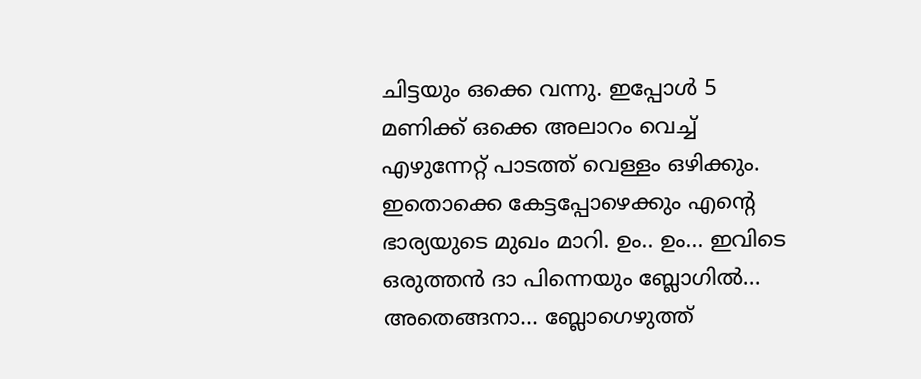ചിട്ടയും ഒക്കെ വന്നു. ഇപ്പോള്‍ 5 മണിക്ക്‌ ഒക്കെ അലാറം വെച്ച്‌ എഴുന്നേറ്റ്‌ പാടത്ത്‌ വെള്ളം ഒഴിക്കും. ഇതൊക്കെ കേട്ടപ്പോഴെക്കും എന്റെ ഭാര്യയുടെ മുഖം മാറി. ഉം.. ഉം... ഇവിടെ ഒരുത്തന്‍ ദാ പിന്നെയും ബ്ലോഗില്‍... അതെങ്ങനാ... ബ്ലോഗെഴുത്ത്‌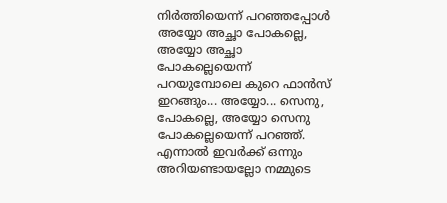നിര്‍ത്തിയെന്ന് പറഞ്ഞപ്പോള്‍ അയ്യോ അച്ഛാ പോകല്ലെ, അയ്യോ അച്ഛാ പോകല്ലെയെന്ന് പറയുമ്പോലെ കുറെ ഫാന്‍സ്‌ ഇറങ്ങും... അയ്യോ... സെനു, പോകല്ലെ, അയ്യോ സെനു പോകല്ലെയെന്ന് പറഞ്ഞ്‌. എന്നാല്‍ ഇവര്‍ക്ക്‌ ഒന്നും അറിയണ്ടായല്ലോ നമ്മുടെ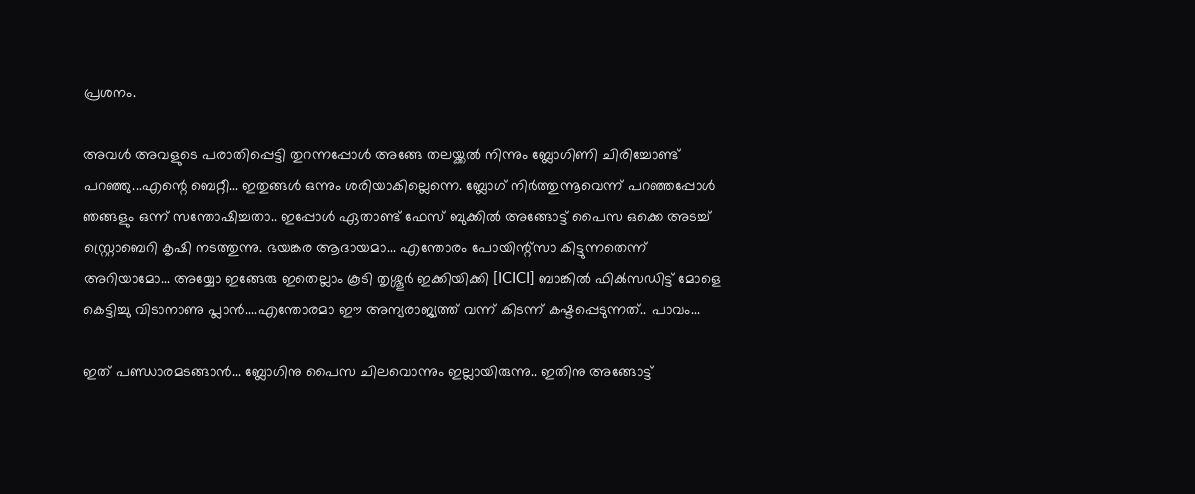പ്രശനം.

അവള്‍ അവളുടെ പരാതിപ്പെട്ടി തുറന്നപ്പോള്‍ അങ്ങേ തലയ്ക്കല്‍ നിന്നും ബ്ലോഗിണി ചിരിച്ചോണ്ട്‌ പറഞ്ഞു...എന്റെ ബെറ്റീ... ഇതുങ്ങള്‍ ഒന്നും ശരിയാകില്ലെന്നെ. ബ്ലോഗ്‌ നിര്‍ത്തുന്നൂവെന്ന് പറഞ്ഞപ്പോള്‍ ഞങ്ങളും ഒന്ന് സന്തോഷിച്ചതാ.. ഇപ്പോള്‍ ഏതാണ്ട്‌ ഫേസ്‌ ബുക്കില്‍ അങ്ങോട്ട്‌ പൈസ ഒക്കെ അടച്ച്‌ സ്റ്റ്രൊബെറി കൃഷി നടത്തുന്നു. ഭയങ്കര ആദായമാ... എന്തോരം പോയിന്റ്സാ കിട്ടുന്നതെന്ന് അറിയാമോ... അയ്യോ ഇങ്ങേരു ഇതെല്ലാം കൂടി തൃശ്ശൂര്‍ ഇക്കിയിക്കി [ICICI] ബാങ്കില്‍ ഫിക്‍സഡിട്ട്‌ മോളെ കെട്ടിച്ചു വിടാനാണു പ്ലാന്‍....എന്തോരമാ ഈ അന്യരാജ്യത്ത്‌ വന്ന് കിടന്ന് കഷ്ടപ്പെടുന്നത്‌.. പാവം...

ഇത്‌ പണ്ഡാരമടങ്ങാന്‍... ബ്ലോഗിനു പൈസ ചിലവൊന്നും ഇല്ലായിരുന്നു.. ഇതിനു അങ്ങോട്ട്‌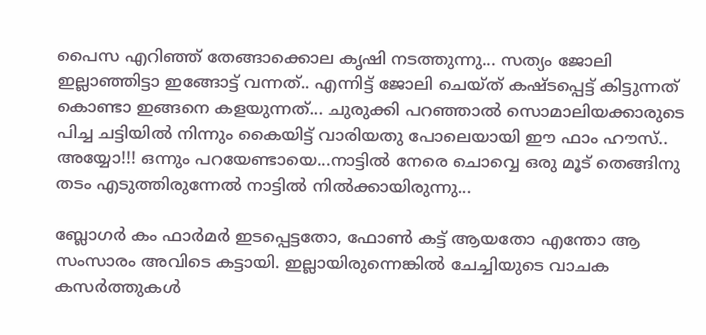പൈസ എറിഞ്ഞ്‌ തേങ്ങാക്കൊല കൃഷി നടത്തുന്നു... സത്യം ജോലി ഇല്ലാഞ്ഞിട്ടാ ഇങ്ങോട്ട്‌ വന്നത്‌.. എന്നിട്ട്‌ ജോലി ചെയ്ത്‌ കഷ്ടപ്പെട്ട്‌ കിട്ടുന്നത്‌ കൊണ്ടാ ഇങ്ങനെ കളയുന്നത്‌... ചുരുക്കി പറഞ്ഞാല്‍ സൊമാലിയക്കാരുടെ പിച്ച ചട്ടിയില്‍ നിന്നും കൈയിട്ട്‌ വാരിയതു പോലെയായി ഈ ഫാം ഹൗസ്‌.. അയ്യോ!!! ഒന്നും പറയേണ്ടായെ...നാട്ടില്‍ നേരെ ചൊവ്വെ ഒരു മൂട്‌ തെങ്ങിനു തടം എടുത്തിരുന്നേല്‍ നാട്ടില്‍ നില്‍ക്കായിരുന്നു...

ബ്ലോഗര്‍ കം ഫാര്‍മര്‍ ഇടപ്പെട്ടതോ, ഫോണ്‍ കട്ട്‌ ആയതോ എന്തോ ആ സംസാരം അവിടെ കട്ടായി. ഇല്ലായിരുന്നെങ്കില്‍ ചേച്ചിയുടെ വാചക കസര്‍ത്തുകള്‍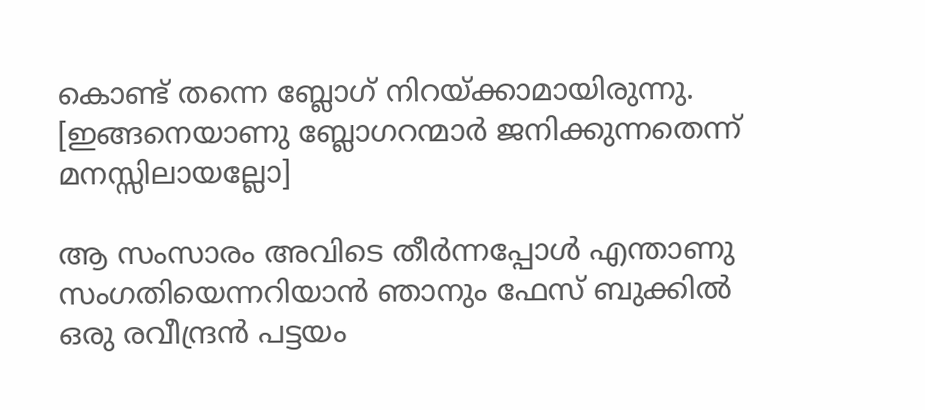കൊണ്ട്‌ തന്നെ ബ്ലോഗ്‌ നിറയ്ക്കാമായിരുന്നു. [ഇങ്ങനെയാണു ബ്ലോഗറന്മാര്‍ ജനിക്കുന്നതെന്ന് മനസ്സിലായല്ലോ]

ആ സംസാരം അവിടെ തീര്‍ന്നപ്പോള്‍ എന്താണു സംഗതിയെന്നറിയാന്‍ ഞാനും ഫേസ്‌ ബുക്കില്‍ ഒരു രവീന്ദ്രന്‍ പട്ടയം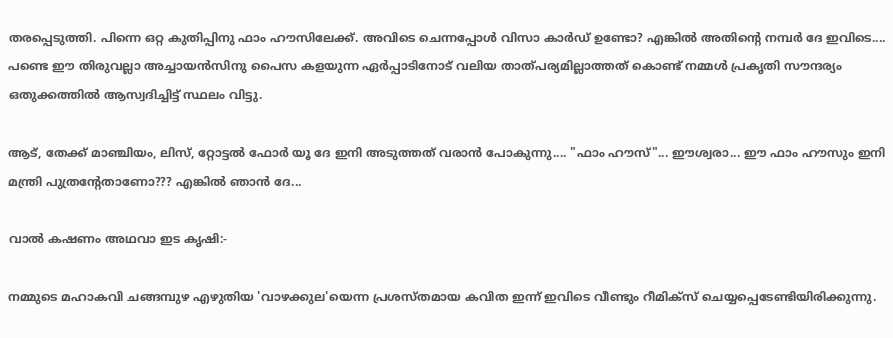തരപ്പെടുത്തി. പിന്നെ ഒറ്റ കുതിപ്പിനു ഫാം ഹൗസിലേക്ക്‌. അവിടെ ചെന്നപ്പോള്‍ വിസാ കാര്‍ഡ്‌ ഉണ്ടോ? എങ്കില്‍ അതിന്റെ നമ്പര്‍ ദേ ഇവിടെ.... പണ്ടെ ഈ തിരുവല്ലാ അച്ചായന്‍സിനു പൈസ കളയുന്ന ഏര്‍പ്പാടിനോട്‌ വലിയ താത്‌പര്യമില്ലാത്തത്‌ കൊണ്ട്‌ നമ്മള്‍ പ്രകൃതി സൗന്ദര്യം ഒതുക്കത്തില്‍ ആസ്വദിച്ചിട്ട്‌ സ്ഥലം വിട്ടു.

ആട്‌, തേക്ക്‌ മാഞ്ചിയം, ലിസ്‌, റ്റോട്ടല്‍ ഫോര്‍ യൂ ദേ ഇനി അടുത്തത്‌ വരാന്‍ പോകുന്നു.... "ഫാം ഹൗസ്‌"... ഈശ്വരാ... ഈ ഫാം ഹൗസും ഇനി മന്ത്രി പുത്രന്റേതാണോ??? എങ്കില്‍ ഞാന്‍ ദേ...

വാല്‍ കഷണം അഥവാ ഇട കൃഷി:-

നമ്മുടെ മഹാകവി ചങ്ങമ്പുഴ എഴുതിയ 'വാഴക്കുല'യെന്ന പ്രശസ്തമായ കവിത ഇന്ന് ഇവിടെ വീണ്ടും റീമിക്സ്‌ ചെയ്യപ്പെടേണ്ടിയിരിക്കുന്നു.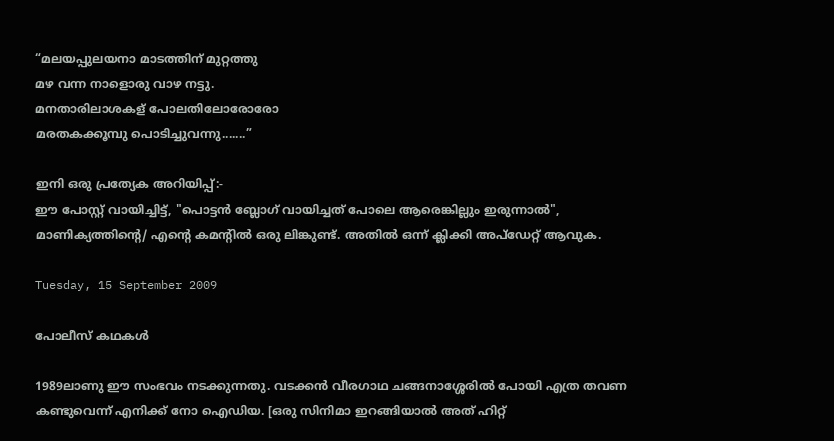“മലയപ്പുലയനാ മാടത്തിന് മുറ്റത്തു
മഴ വന്ന നാളൊരു വാഴ നട്ടു.
മനതാരിലാശകള് പോലതിലോരോരോ
മരതകക്കൂമ്പു പൊടിച്ചുവന്നു.......”

ഇനി ഒരു പ്രത്യേക അറിയിപ്പ്‌:-
ഈ പോസ്റ്റ്‌ വായിച്ചിട്ട്‌, "പൊട്ടന്‍ ബ്ലോഗ്‌ വായിച്ചത്‌ പോലെ ആരെങ്കില്ലും ഇരുന്നാല്‍", മാണിക്യത്തിന്റെ/ എന്റെ കമന്റില്‍ ഒരു ലിങ്കുണ്ട്‌. അതില്‍ ഒന്ന് ക്ലിക്കി അപ്‌ഡേറ്റ്‌ ആവുക.

Tuesday, 15 September 2009

പോലീസ്‌ കഥകള്‍

1989ലാണു ഈ സംഭവം നടക്കുന്നതു. വടക്കന്‍ വീരഗാഥ ചങ്ങനാശ്ശേരില്‍ പോയി എത്ര തവണ കണ്ടുവെന്ന് എനിക്ക്‌ നോ ഐഡിയ. [ഒരു സിനിമാ ഇറങ്ങിയാല്‍ അത്‌ ഹിറ്റ്‌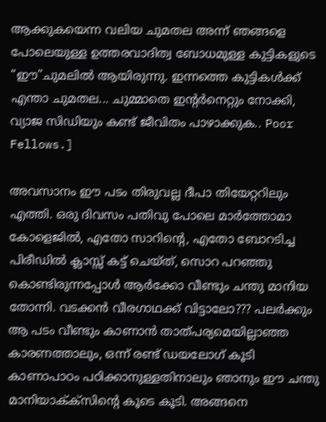ആക്കുകയെന്ന വലിയ ചുമതല അന്ന് ഞങ്ങളെ പോലെയുള്ള ഉത്തരവാദിത്വ ബോധമുള്ള കുട്ടികളുടെ “ഈ”ചുമലില്‍ ആയിരുന്നു. ഇന്നത്തെ കുട്ടികള്‍ക്ക്‌ എന്താ ചുമതല... ചുമ്മാതെ ഇന്റര്‍നെറ്റും നോക്കി, വ്യാജ സിഡിയും കണ്ട്‌ ജീവിതം പാഴാക്കുക.. Poor Fellows.]

അവസാനം ഈ പടം തിരുവല്ല ദീപാ തിയേറ്ററിലും എത്തി. ഒരു ദിവസം പതിവു പോലെ മാര്‍ത്തോമാ കോളെജില്‍, എതോ സാറിന്റെ, എതോ ബോറടിച്ച പിരീഡില്‍ ക്ലാസ്സ്‌ കട്ട്‌ ചെയ്ത്‌, സൊറ പറഞ്ഞു കൊണ്ടിരുന്നപ്പോള്‍ ആര്‍ക്കോ വീണ്ടും ചന്തു മാനിയ തോന്നി. വടക്കന്‍ വീരഗാഥക്ക്‌ വിട്ടാലോ??? പലര്‍ക്കും ആ പടം വീണ്ടും കാണാന്‍ താത്‌പര്യമെയില്ലാഞ്ഞ കാരണത്താലും, ഒന്ന് രണ്ട്‌ ഡയലോഗ്‌ കൂടി കാണാപാഠം പഠിക്കാനുള്ളതിനാലും ഞാനും ഈ ചന്തു മാനിയാക്‌ക്‍സിന്റെ കൂടെ കൂടി. അങ്ങനെ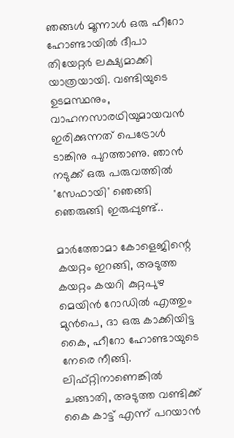ഞങ്ങള്‍ മൂന്നാള്‍ ഒരു ഹീറോ ഹോണ്ടായില്‍ ദീപാ തിയേറ്റര്‍ ലക്ഷ്യമാക്കി യാത്രയായി. വണ്ടിയുടെ ഉടമസ്ഥനും, വാഹനസാരഥിയുമായവന്‍ ഇരിക്കുന്നത്‌ പെട്രോള്‍ ടാങ്കിനു പുറത്താണു. ഞാന്‍ നടുക്ക്‌ ഒരു പരുവത്തില്‍ 'സേഫായി' ഞെങ്ങി ഞെരുങ്ങി ഇരുപ്പുണ്ട്‌..

മാര്‍ത്തോമാ കോളെജിന്റെ കയറ്റം ഇറങ്ങി, അടുത്ത കയറ്റം കയറി കുറ്റപുഴ മെയിന്‍ റോഡില്‍ എത്തും മുന്‍പെ, ദാ ഒരു കാക്കിയിട്ട കൈ, ഹീറോ ഹോണ്ടായുടെ നേരെ നീങ്ങി. ലിഫ്റ്റിനാണെങ്കില്‍ ചങ്ങാതി, അടുത്ത വണ്ടിക്ക്‌ കൈ കാട്ട്‌ എന്ന് പറയാന്‍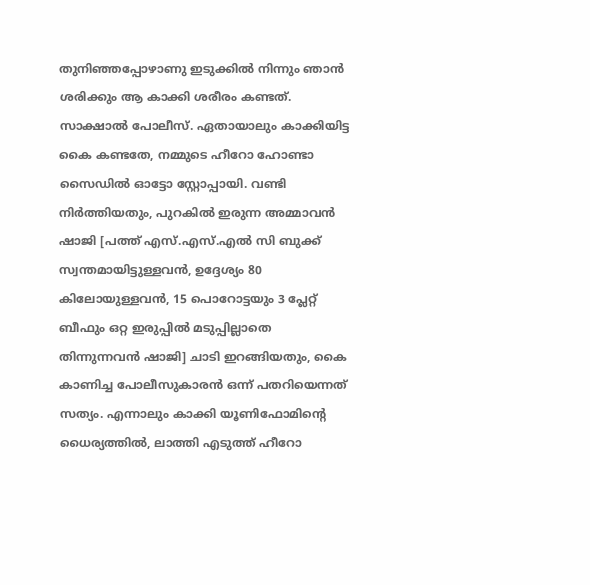തുനിഞ്ഞപ്പോഴാണു ഇടുക്കില്‍ നിന്നും ഞാന്‍ ശരിക്കും ആ കാക്കി ശരീരം കണ്ടത്‌. സാക്ഷാല്‍ പോലീസ്‌. ഏതായാലും കാക്കിയിട്ട കൈ കണ്ടതേ, നമ്മുടെ ഹീറോ ഹോണ്ടാ സൈഡില്‍ ഓട്ടോ സ്റ്റോപ്പായി. വണ്ടി നിര്‍ത്തിയതും, പുറകില്‍ ഇരുന്ന അമ്മാവന്‍ ഷാജി [പത്ത്‌ എസ്‌.എസ്‌.എല്‍ സി ബുക്ക്‌ സ്വന്തമായിട്ടുള്ളവന്‍, ഉദ്ദേശ്യം 80 കിലോയുള്ളവന്‍, 15 പൊറോട്ടയും 3 പ്ലേറ്റ്‌ ബീഫും ഒറ്റ ഇരുപ്പില്‍ മടുപ്പില്ലാതെ തിന്നുന്നവന്‍ ഷാജി] ചാടി ഇറങ്ങിയതും, കൈ കാണിച്ച പോലീസുകാരന്‍ ഒന്ന് പതറിയെന്നത്‌ സത്യം. എന്നാലും കാക്കി യൂണിഫോമിന്റെ ധൈര്യത്തില്‍, ലാത്തി എടുത്ത്‌ ഹീറോ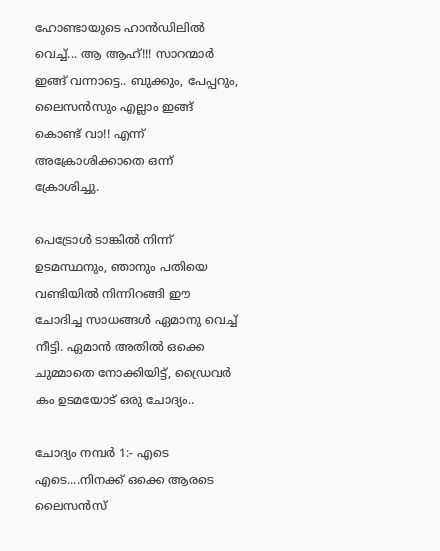ഹോണ്ടായുടെ ഹാന്‍ഡിലില്‍ വെച്ച്‌... ആ ആഹ്‌!!! സാറന്മാര്‍ ഇങ്ങ്‌ വന്നാട്ടെ.. ബുക്കും, പേപ്പറും, ലൈസന്‍സും എല്ലാം ഇങ്ങ്‌ കൊണ്ട്‌ വാ!! എന്ന് അക്രോശിക്കാതെ ഒന്ന് ക്രോശിച്ചു.

പെട്രോള്‍ ടാങ്കില്‍ നിന്ന് ഉടമസ്ഥനും, ഞാനും പതിയെ വണ്ടിയില്‍ നിന്നിറങ്ങി ഈ ചോദിച്ച സാധങ്ങള്‍ ഏമാനു വെച്ച്‌ നീട്ടി. ഏമാന്‍ അതില്‍ ഒക്കെ ചുമ്മാതെ നോക്കിയിട്ട്‌, ഡ്രൈവര്‍ കം ഉടമയോട്‌ ഒരു ചോദ്യം..

ചോദ്യം നമ്പര്‍ 1:- എടെ എടെ....നിനക്ക്‌ ഒക്കെ ആരടെ ലൈസന്‍സ്‌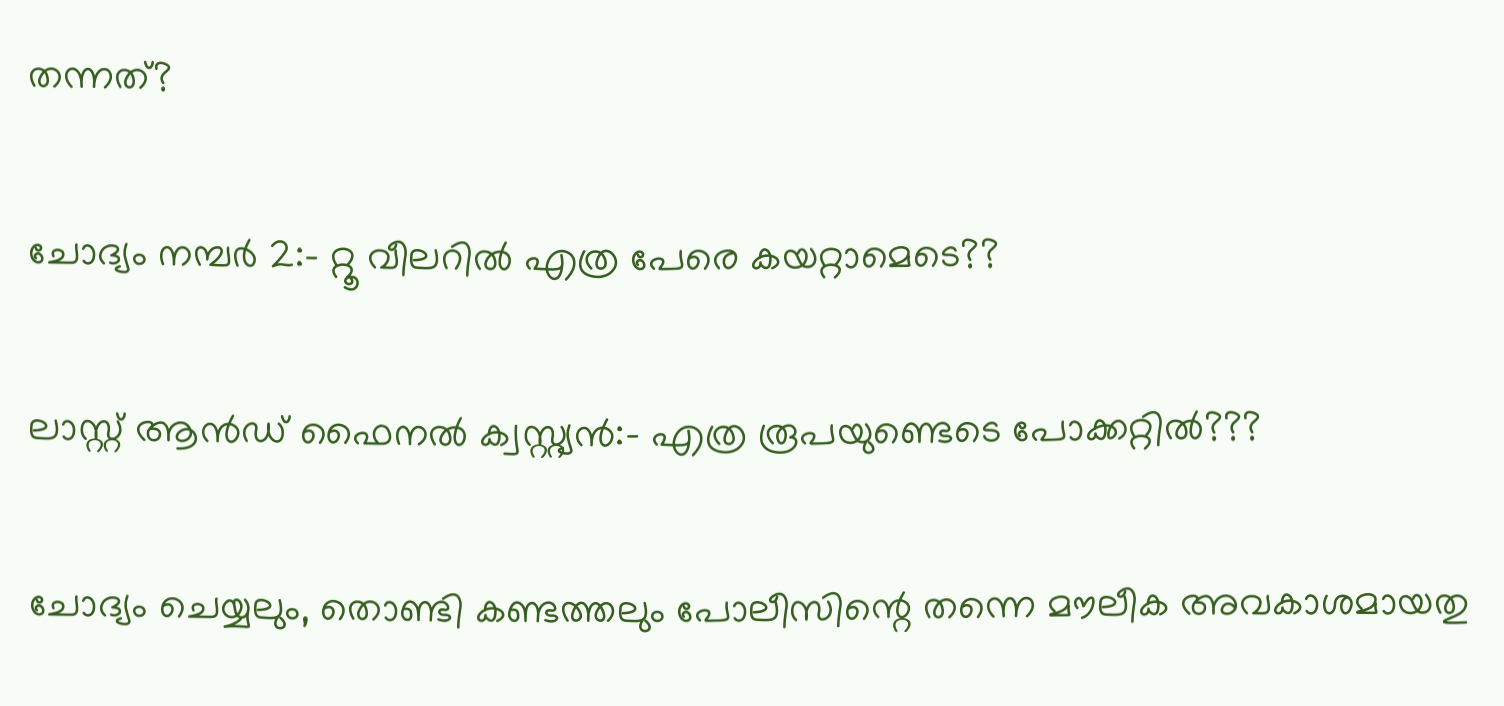തന്നത്‌?

ചോദ്യം നമ്പര്‍ 2:- റ്റൂ വീലറില്‍ എത്ര പേരെ കയറ്റാമെടെ??

ലാസ്റ്റ്‌ ആന്‍ഡ്‌ ഫൈനല്‍ ക്വസ്റ്റ്യന്‍:- എത്ര രൂപയുണ്ടെടെ പോക്കറ്റില്‍???

ചോദ്യം ചെയ്യലും, തൊണ്ടി കണ്ടത്തലും പോലീസിന്റെ തന്നെ മൗലീക അവകാശമായതു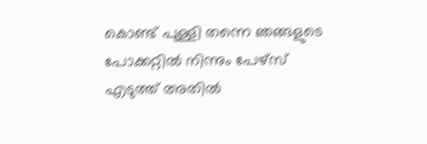കൊണ്ട്‌ പുള്ളി തന്നെ ഞങ്ങളുടെ പോക്കറ്റില്‍ നിന്നും പേഴ്‌സ്‌ എടുത്ത്‌ അതില്‍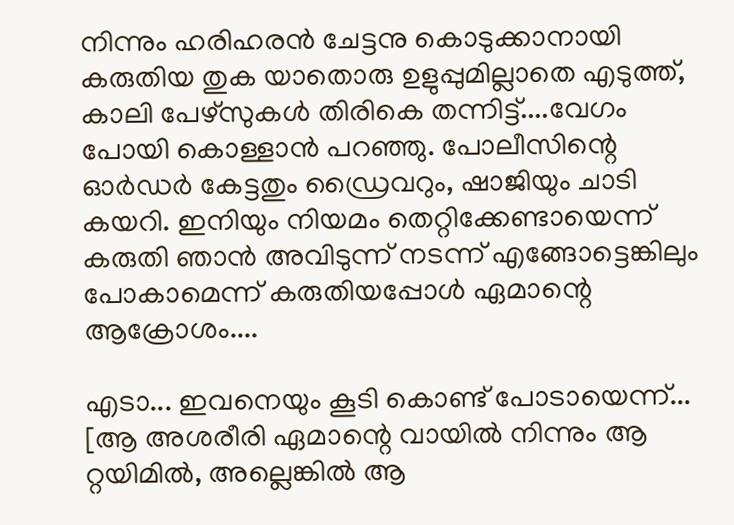നിന്നും ഹരിഹരന്‍ ചേട്ടനു കൊടുക്കാനായി കരുതിയ തുക യാതൊരു ഉളുപ്പുമില്ലാതെ എടുത്ത്‌, കാലി പേഴ്‌സുകള്‍ തിരികെ തന്നിട്ട്‌....വേഗം പോയി കൊള്ളാന്‍ പറഞ്ഞു. പോലീസിന്റെ ഓര്‍ഡര്‍ കേട്ടതും ഡ്രൈവറും, ഷാജിയും ചാടി കയറി. ഇനിയും നിയമം തെറ്റിക്കേണ്ടായെന്ന് കരുതി ഞാന്‍ അവിടുന്ന് നടന്ന് എങ്ങോട്ടെങ്കിലും പോകാമെന്ന് കരുതിയപ്പോള്‍ ഏമാന്റെ ആക്രോശം....

എടാ... ഇവനെയും കൂടി കൊണ്ട്‌ പോടായെന്ന്... [ആ അശരീരി ഏമാന്റെ വായില്‍ നിന്നും ആ റ്റയിമില്‍, അല്ലെങ്കില്‍ ആ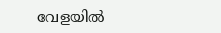വേളയില്‍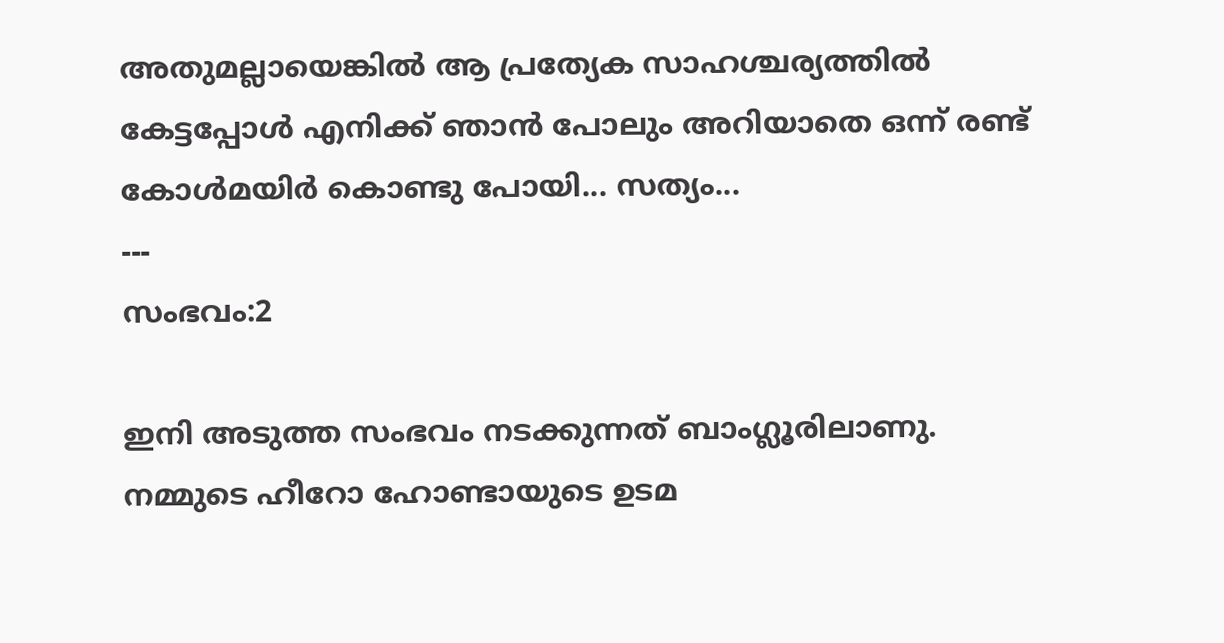അതുമല്ലായെങ്കില്‍ ആ പ്രത്യേക സാഹശ്ചര്യത്തില്‍ കേട്ടപ്പോള്‍ എനിക്ക്‌ ഞാന്‍ പോലും അറിയാതെ ഒന്ന് രണ്ട്‌ കോള്‍മയിര്‍ കൊണ്ടു പോയി... സത്യം...
---
സംഭവം:2

ഇനി അടുത്ത സംഭവം നടക്കുന്നത്‌ ബാംഗ്ലൂരിലാണു. നമ്മുടെ ഹീറോ ഹോണ്ടായുടെ ഉടമ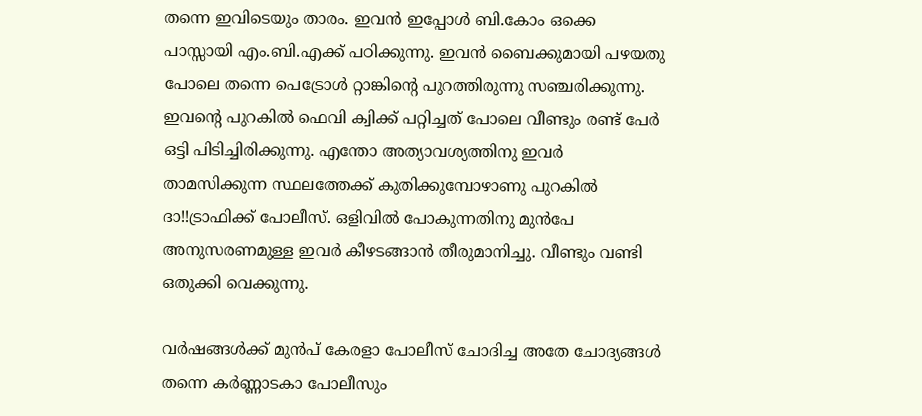തന്നെ ഇവിടെയും താരം. ഇവന്‍ ഇപ്പോള്‍ ബി.കോം ഒക്കെ പാസ്സായി എം.ബി.എക്ക്‌ പഠിക്കുന്നു. ഇവന്‍ ബൈക്കുമായി പഴയതു പോലെ തന്നെ പെട്രോള്‍ റ്റാങ്കിന്റെ പുറത്തിരുന്നു സഞ്ചരിക്കുന്നു. ഇവന്റെ പുറകില്‍ ഫെവി ക്വിക്ക്‌ പറ്റിച്ചത്‌ പോലെ വീണ്ടും രണ്ട്‌ പേര്‍ ഒട്ടി പിടിച്ചിരിക്കുന്നു. എന്തോ അത്യാവശ്യത്തിനു ഇവര്‍ താമസിക്കുന്ന സ്ഥലത്തേക്ക്‌ കുതിക്കുമ്പോഴാണു പുറകില്‍ ദാ!!ട്രാഫിക്ക്‌ പോലീസ്‌. ഒളിവില്‍ പോകുന്നതിനു മുന്‍പേ അനുസരണമുള്ള ഇവര്‍ കീഴടങ്ങാന്‍ തീരുമാനിച്ചു. വീണ്ടും വണ്ടി ഒതുക്കി വെക്കുന്നു.

വര്‍ഷങ്ങള്‍ക്ക്‌ മുന്‍പ്‌ കേരളാ പോലീസ്‌ ചോദിച്ച അതേ ചോദ്യങ്ങള്‍ തന്നെ കര്‍ണ്ണാടകാ പോലീസും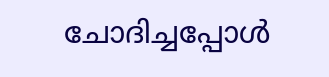ചോദിച്ചപ്പോള്‍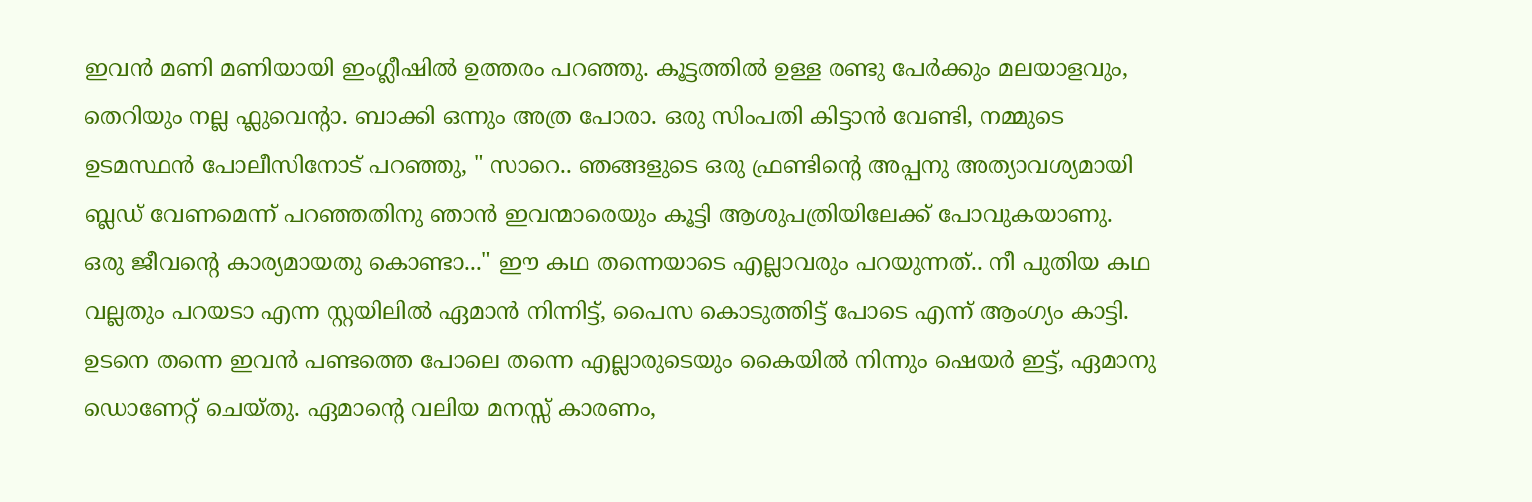ഇവന്‍ മണി മണിയായി ഇംഗ്ലീഷില്‍ ഉത്തരം പറഞ്ഞു. കൂട്ടത്തില്‍ ഉള്ള രണ്ടു പേര്‍ക്കും മലയാളവും, തെറിയും നല്ല ഫ്ലുവെന്റാ. ബാക്കി ഒന്നും അത്ര പോരാ. ഒരു സിംപതി കിട്ടാന്‍ വേണ്ടി, നമ്മുടെ ഉടമസ്ഥന്‍ പോലീസിനോട്‌ പറഞ്ഞു, " സാറെ.. ഞങ്ങളുടെ ഒരു ഫ്രണ്ടിന്റെ അപ്പനു അത്യാവശ്യമായി ബ്ലഡ്‌ വേണമെന്ന് പറഞ്ഞതിനു ഞാന്‍ ഇവന്മാരെയും കൂട്ടി ആശുപത്രിയിലേക്ക്‌ പോവുകയാണു. ഒരു ജീവന്റെ കാര്യമായതു കൊണ്ടാ..." ഈ കഥ തന്നെയാടെ എല്ലാവരും പറയുന്നത്‌.. നീ പുതിയ കഥ വല്ലതും പറയടാ എന്ന സ്റ്റയിലില്‍ ഏമാന്‍ നിന്നിട്ട്‌, പൈസ കൊടുത്തിട്ട്‌ പോടെ എന്ന് ആംഗ്യം കാട്ടി. ഉടനെ തന്നെ ഇവന്‍ പണ്ടത്തെ പോലെ തന്നെ എല്ലാരുടെയും കൈയില്‍ നിന്നും ഷെയര്‍ ഇട്ട്‌, ഏമാനു ഡൊണേറ്റ്‌ ചെയ്തു. ഏമാന്റെ വലിയ മനസ്സ്‌ കാരണം,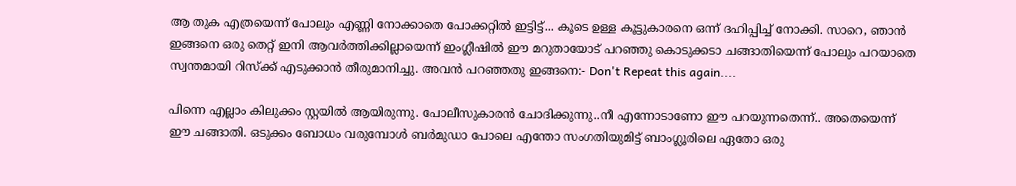ആ തുക എത്രയെന്ന് പോലും എണ്ണി നോക്കാതെ പോക്കറ്റില്‍ ഇട്ടിട്ട്‌... കൂടെ ഉള്ള കൂട്ടുകാരനെ ഒന്ന് ദഹിപ്പിച്ച്‌ നോക്കി. സാറെ, ഞാന്‍ ഇങ്ങനെ ഒരു തെറ്റ്‌ ഇനി ആവര്‍ത്തിക്കില്ലായെന്ന് ഇംഗ്ലീഷില്‍ ഈ മറുതായോട്‌ പറഞ്ഞു കൊടുക്കടാ ചങ്ങാതിയെന്ന് പോലും പറയാതെ സ്വന്തമായി റിസ്ക്ക്‌ എടുക്കാന്‍ തീരുമാനിച്ചു. അവന്‍ പറഞ്ഞതു ഇങ്ങനെ:- Don't Repeat this again....

പിന്നെ എല്ലാം കിലുക്കം സ്റ്റയില്‍ ആയിരുന്നു. പോലീസുകാരന്‍ ചോദിക്കുന്നു..നീ എന്നോടാണോ ഈ പറയുന്നതെന്ന്.. അതെയെന്ന് ഈ ചങ്ങാതി. ഒടുക്കം ബോധം വരുമ്പോള്‍ ബര്‍മുഡാ പോലെ എന്തോ സംഗതിയുമിട്ട്‌ ബാംഗ്ലൂരിലെ ഏതോ ഒരു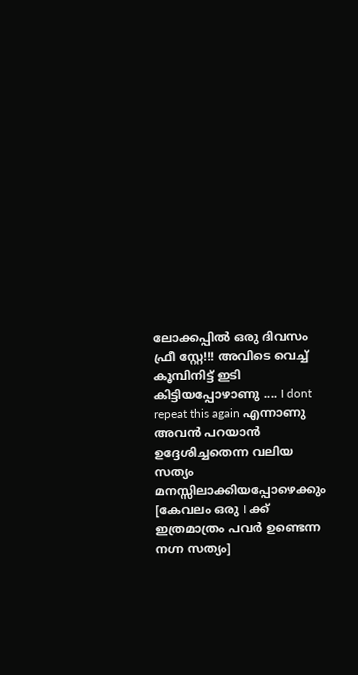ലോക്കപ്പില്‍ ഒരു ദിവസം ഫ്രീ സ്റ്റേ!!! അവിടെ വെച്ച്‌ കൂമ്പിനിട്ട്‌ ഇടി കിട്ടിയപ്പോഴാണു .... I dont repeat this again എന്നാണു അവന്‍ പറയാന്‍ ഉദ്ദേശിച്ചതെന്ന വലിയ സത്യം മനസ്സിലാക്കിയപ്പോഴെക്കും [കേവലം ഒരു I ക്ക്‌ ഇത്രമാത്രം പവര്‍ ഉണ്ടെന്ന നഗ്ന സത്യം]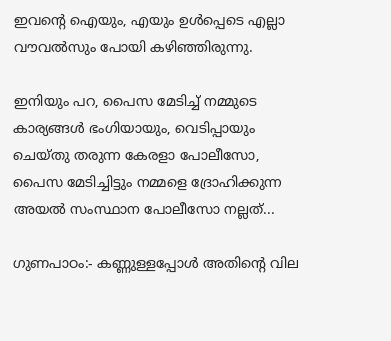ഇവന്റെ ഐയും, എയും ഉള്‍പ്പെടെ എല്ലാ വൗവല്‍സും പോയി കഴിഞ്ഞിരുന്നു.

ഇനിയും പറ, പൈസ മേടിച്ച്‌ നമ്മുടെ കാര്യങ്ങള്‍ ഭംഗിയായും, വെടിപ്പായും ചെയ്തു തരുന്ന കേരളാ പോലീസോ, പൈസ മേടിച്ചിട്ടും നമ്മളെ ദ്രോഹിക്കുന്ന അയല്‍ സംസ്ഥാന പോലീസോ നല്ലത്‌...

ഗുണപാഠം:- കണ്ണുള്ളപ്പോള്‍ അതിന്റെ വില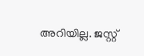അറിയില്ല. ജസ്റ്റ്‌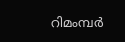റിമംമ്പര്‍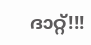ദാറ്റ്‌!!!